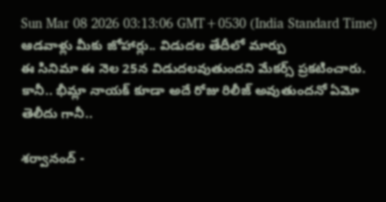Sun Mar 08 2026 03:13:06 GMT+0530 (India Standard Time)
ఆడవాళ్లు మీకు జోహార్లు.. విడుదల తేదీలో మార్పు
ఈ సినిమా ఈ నెల 25న విడుదలవుతుందని మేకర్స్ ప్రకటించారు. కానీ.. భీమ్లా నాయక్ కూడా అదే రోజు రిలీజ్ అవుతుందనో ఏమో తెలీదు గానీ..

శర్వానంద్ -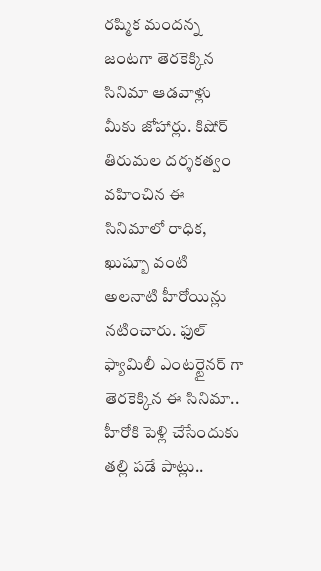రష్మిక మందన్న జంటగా తెరకెక్కిన సినిమా ఆడవాళ్లు మీకు జోహార్లు. కిషోర్ తిరుమల దర్శకత్వం వహించిన ఈ సినిమాలో రాధిక, ఖుష్బూ వంటి అలనాటి హీరోయిన్లు నటించారు. ఫుల్ ఫ్యామిలీ ఎంటర్టైనర్ గా తెరకెక్కిన ఈ సినిమా.. హీరోకి పెళ్లి చేసేందుకు తల్లి పడే పాట్లు..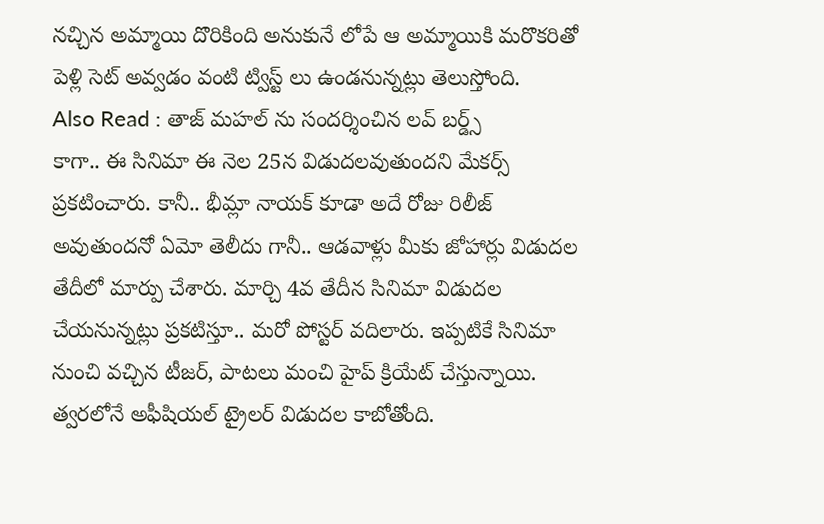నచ్చిన అమ్మాయి దొరికింది అనుకునే లోపే ఆ అమ్మాయికి మరొకరితో పెళ్లి సెట్ అవ్వడం వంటి ట్విస్ట్ లు ఉండనున్నట్లు తెలుస్తోంది.
Also Read : తాజ్ మహల్ ను సందర్శించిన లవ్ బర్డ్స్
కాగా.. ఈ సినిమా ఈ నెల 25న విడుదలవుతుందని మేకర్స్ ప్రకటించారు. కానీ.. భీమ్లా నాయక్ కూడా అదే రోజు రిలీజ్ అవుతుందనో ఏమో తెలీదు గానీ.. ఆడవాళ్లు మీకు జోహార్లు విడుదల తేదీలో మార్పు చేశారు. మార్చి 4వ తేదీన సినిమా విడుదల చేయనున్నట్లు ప్రకటిస్తూ.. మరో పోస్టర్ వదిలారు. ఇప్పటికే సినిమా నుంచి వచ్చిన టీజర్, పాటలు మంచి హైప్ క్రియేట్ చేస్తున్నాయి. త్వరలోనే అఫీషియల్ ట్రైలర్ విడుదల కాబోతోంది.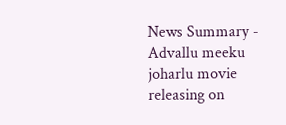News Summary - Advallu meeku joharlu movie releasing on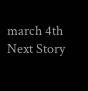march 4th
Next Story